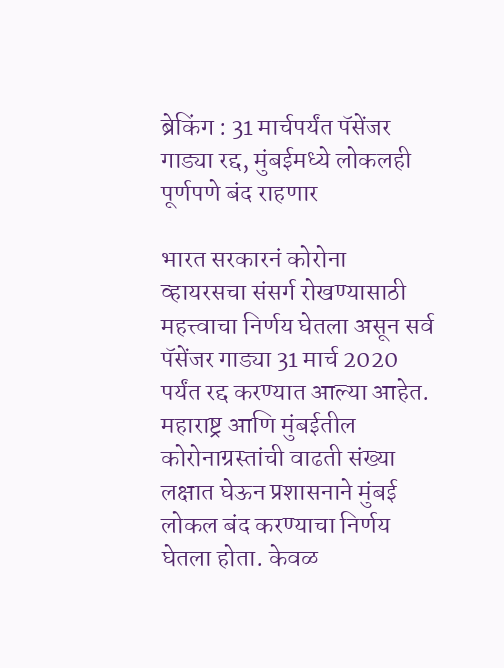ब्रेकिंग : 31 मार्चपर्यंत पॅसेंजर गाड्या रद्द, मुंबईमध्ये लोकलही पूर्णपणे बंद राहणार

भारत सरकारनं कोरोना व्हायरसचा संसर्ग रोखण्यासाठी महत्त्वाचा निर्णय घेतला असून सर्व पॅसेंजर गाड्या 31 मार्च 2020 पर्यंत रद्द करण्यात आल्या आहेत.
महाराष्ट्र आणि मुंबईतील कोरोनाग्रस्तांची वाढती संख्या लक्षात घेऊन प्रशासनाने मुंबई लोकल बंद करण्याचा निर्णय घेतला होता. केवळ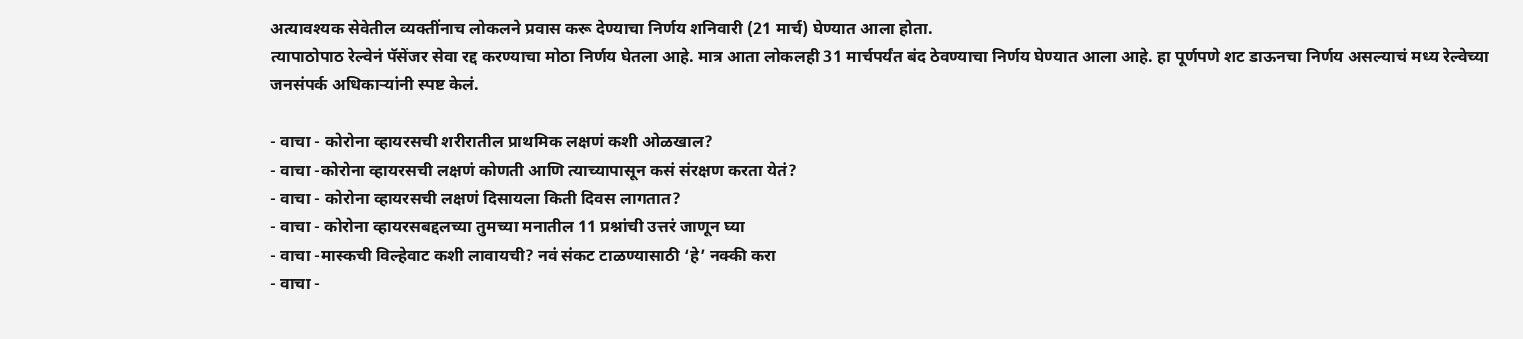अत्यावश्यक सेवेतील व्यक्तींनाच लोकलने प्रवास करू देण्याचा निर्णय शनिवारी (21 मार्च) घेण्यात आला होता.
त्यापाठोपाठ रेल्वेनं पॅसेंजर सेवा रद्द करण्याचा मोठा निर्णय घेतला आहे. मात्र आता लोकलही 31 मार्चपर्यंत बंद ठेवण्याचा निर्णय घेण्यात आला आहे. हा पूर्णपणे शट डाऊनचा निर्णय असल्याचं मध्य रेल्वेच्या जनसंपर्क अधिकाऱ्यांनी स्पष्ट केलं.

- वाचा - कोरोना व्हायरसची शरीरातील प्राथमिक लक्षणं कशी ओळखाल?
- वाचा -कोरोना व्हायरसची लक्षणं कोणती आणि त्याच्यापासून कसं संरक्षण करता येतं?
- वाचा - कोरोना व्हायरसची लक्षणं दिसायला किती दिवस लागतात?
- वाचा - कोरोना व्हायरसबद्दलच्या तुमच्या मनातील 11 प्रश्नांची उत्तरं जाणून घ्या
- वाचा -मास्कची विल्हेवाट कशी लावायची? नवं संकट टाळण्यासाठी ‘हे’ नक्की करा
- वाचा -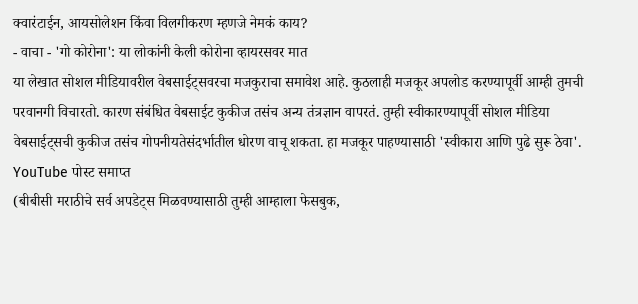क्वारंटाईन, आयसोलेशन किंवा विलगीकरण म्हणजे नेमकं काय?
- वाचा - 'गो कोरोना': या लोकांनी केली कोरोना व्हायरसवर मात
या लेखात सोशल मीडियावरील वेबसाईट्सवरचा मजकुराचा समावेश आहे. कुठलाही मजकूर अपलोड करण्यापूर्वी आम्ही तुमची परवानगी विचारतो. कारण संबंधित वेबसाईट कुकीज तसंच अन्य तंत्रज्ञान वापरतं. तुम्ही स्वीकारण्यापूर्वी सोशल मीडिया वेबसाईट्सची कुकीज तसंच गोपनीयतेसंदर्भातील धोरण वाचू शकता. हा मजकूर पाहण्यासाठी 'स्वीकारा आणि पुढे सुरू ठेवा'.
YouTube पोस्ट समाप्त
(बीबीसी मराठीचे सर्व अपडेट्स मिळवण्यासाठी तुम्ही आम्हाला फेसबुक,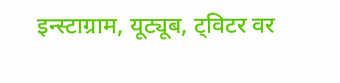इन्स्टाग्राम, यूट्यूब, ट्विटर वर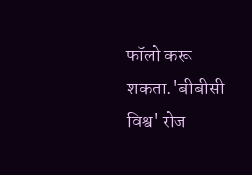फॉलो करू शकता.'बीबीसी विश्व' रोज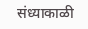संध्याकाळी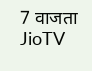7 वाजता JioTV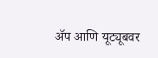ॲप आणि यूट्यूबवर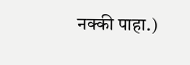नक्की पाहा.)